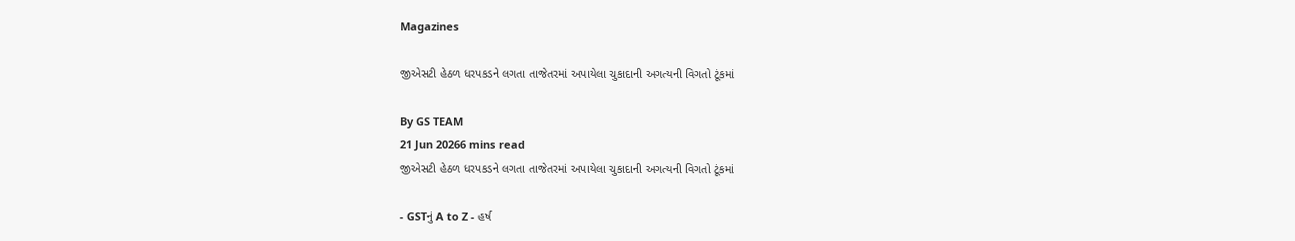Magazines

જીએસટી હેઠળ ધરપકડને લગતા તાજેતરમાં અપાયેલા ચુકાદાની અગત્યની વિગતો ટૂંકમાં

By GS TEAM
21 Jun 20266 mins read
જીએસટી હેઠળ ધરપકડને લગતા તાજેતરમાં અપાયેલા ચુકાદાની અગત્યની વિગતો ટૂંકમાં

- GSTનું A to Z - હર્ષ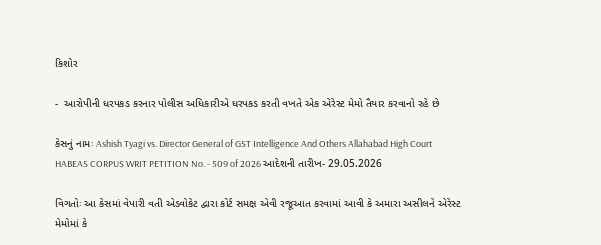કિશોર

-  આરોપીની ધરપકડ કરનાર પોલીસ અધિકારીએ ધરપકડ કરતી વખતે એક એરેસ્ટ મેમો તૈયાર કરવાનો રહે છે

કેસનું નામઃ Ashish Tyagi vs. Director General of GST Intelligence And Others Allahabad High Court HABEAS CORPUS WRIT PETITION No. - 509 of 2026 આદેશની તારીખ- 29.05.2026

વિગતોઃ આ કેસમાં વેપારી વતી એડવોકેટ દ્વારા કોર્ટ સમક્ષ એવી રજૂઆત કરવામાં આવી કે અમારા અસીલને એરેસ્ટ મેમોમાં કે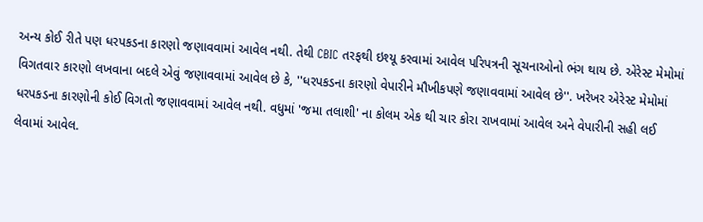અન્ય કોઈ રીતે પણ ધરપકડના કારણો જણાવવામાં આવેલ નથી. તેથી CBIC તરફથી ઇશ્યૂ કરવામાં આવેલ પરિપત્રની સૂચનાઓનો ભંગ થાય છે. એરેસ્ટ મેમોમાં વિગતવાર કારણો લખવાના બદલે એવું જણાવવામાં આવેલ છે કે, ''ધરપકડના કારણો વેપારીને મૌખીકપણે જણાવવામાં આવેલ છે''. ખરેખર એરેસ્ટ મેમોમાં ધરપકડના કારણોની કોઈ વિગતો જણાવવામાં આવેલ નથી. વધુમાં 'જમા તલાશી' ના કોલમ એક થી ચાર કોરા રાખવામાં આવેલ અને વેપારીની સહી લઈ લેવામાં આવેલ.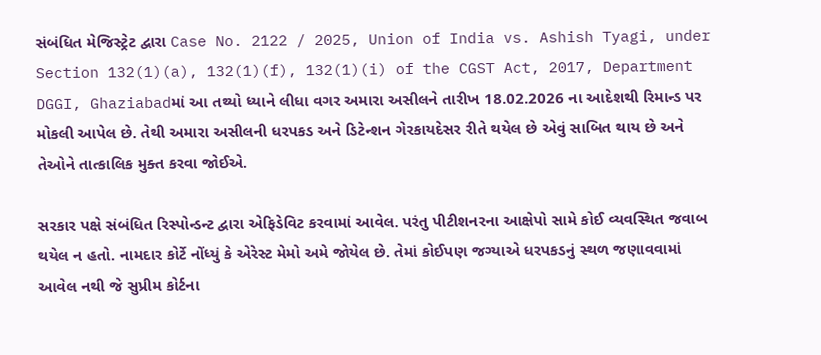સંબંધિત મેજિસ્ટ્રેટ દ્વારા Case No. 2122 / 2025, Union of India vs. Ashish Tyagi, under Section 132(1)(a), 132(1)(f), 132(1)(i) of the CGST Act, 2017, Department DGGI, Ghaziabadમાં આ તથ્યો ધ્યાને લીધા વગર અમારા અસીલને તારીખ 18.02.2026 ના આદેશથી રિમાન્ડ પર મોકલી આપેલ છે. તેથી અમારા અસીલની ધરપકડ અને ડિટેન્શન ગેરકાયદેસર રીતે થયેલ છે એવું સાબિત થાય છે અને તેઓને તાત્કાલિક મુક્ત કરવા જોઈએ.

સરકાર પક્ષે સંબંધિત રિસ્પોન્ડન્ટ દ્વારા એફિડેવિટ કરવામાં આવેલ. પરંતુ પીટીશનરના આક્ષેપો સામે કોઈ વ્યવસ્થિત જવાબ થયેલ ન હતો. નામદાર કોર્ટે નોંધ્યું કે એરેસ્ટ મેમો અમે જોયેલ છે. તેમાં કોઈપણ જગ્યાએ ધરપકડનું સ્થળ જણાવવામાં આવેલ નથી જે સુપ્રીમ કોર્ટના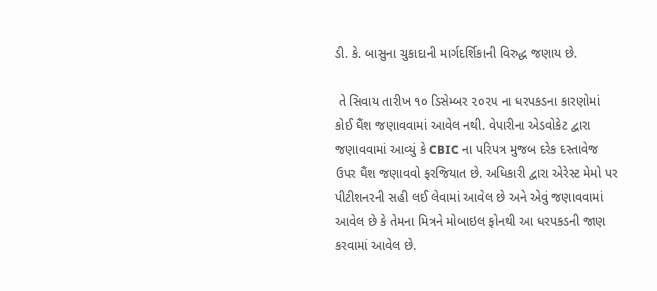ડી. કે. બાસુના ચુકાદાની માર્ગદર્શિકાની વિરુદ્ધ જણાય છે.

 તે સિવાય તારીખ ૧૦ ડિસેમ્બર ૨૦૨૫ ના ધરપકડના કારણોમાં કોઈ ઘૈંશ જણાવવામાં આવેલ નથી. વેપારીના એડવોકેટ દ્વારા જણાવવામાં આવ્યું કે CBIC ના પરિપત્ર મુજબ દરેક દસ્તાવેજ ઉપર ઘૈંશ જણાવવો ફરજિયાત છે. અધિકારી દ્વારા એરેસ્ટ મેમો પર પીટીશનરની સહી લઈ લેવામાં આવેલ છે અને એવું જણાવવામાં આવેલ છે કે તેમના મિત્રને મોબાઇલ ફોનથી આ ધરપકડની જાણ કરવામાં આવેલ છે.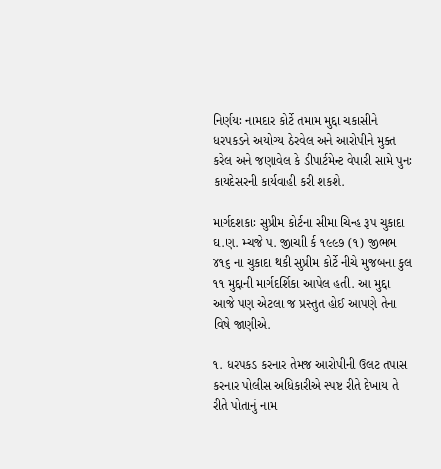નિર્ણયઃ નામદાર કોર્ટે તમામ મુદ્દા ચકાસીને ધરપકડને અયોગ્ય ઠેરવેલ અને આરોપીને મુક્ત કરેલ અને જણાવેલ કે ડીપાર્ટમેન્ટ વેપારી સામે પુનઃ કાયદેસરની કાર્યવાહી કરી શકશે.

માર્ગદશકાઃ સુપ્રીમ કોર્ટના સીમા ચિન્હ રૂપ ચુકાદા ઘ.ણ. મ્ચજે પ. જીાચાી ર્ક ૧૯૯૭ (૧) જીભભ ૪૧૬ ના ચુકાદા થકી સુપ્રીમ કોર્ટે નીચે મુજબના કુલ ૧૧ મુદ્દાની માર્ગદર્શિકા આપેલ હતી. આ મુદ્દા આજે પણ એટલા જ પ્રસ્તુત હોઈ આપણે તેના વિષે જાણીએ.

૧. ધરપકડ કરનાર તેમજ આરોપીની ઉલટ તપાસ કરનાર પોલીસ અધિકારીએ સ્પષ્ટ રીતે દેખાય તે રીતે પોતાનું નામ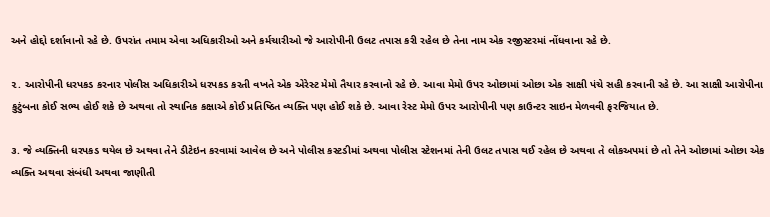અને હોદ્દો દર્શાવાનો રહે છે. ઉપરાંત તમામ એવા અધિકારીઓ અને કર્મચારીઓ જે આરોપીની ઉલટ તપાસ કરી રહેલ છે તેના નામ એક રજીસ્ટરમાં નોંધવાના રહે છે.

૨. આરોપીની ધરપકડ કરનાર પોલીસ અધિકારીએ ધરપકડ કરતી વખતે એક એરેસ્ટ મેમો તૈયાર કરવાનો રહે છે. આવા મેમો ઉપર ઓછામાં ઓછા એક સાક્ષી પંચે સહી કરવાની રહે છે. આ સાક્ષી આરોપીના કુટુંબના કોઈ સભ્ય હોઈ શકે છે અથવા તો સ્થાનિક કક્ષાએ કોઈ પ્રતિષ્ઠિત વ્યક્તિ પણ હોઈ શકે છે. આવા રેસ્ટ મેમો ઉપર આરોપીની પણ કાઉન્ટર સાઇન મેળવવી ફરજિયાત છે.

૩. જે વ્યક્તિની ધરપકડ થયેલ છે અથવા તેને ડીટેઇન કરવામાં આવેલ છે અને પોલીસ કસ્ટડીમાં અથવા પોલીસ સ્ટેશનમાં તેની ઉલટ તપાસ થઈ રહેલ છે અથવા તે લોકઅપમાં છે તો તેને ઓછામાં ઓછા એક વ્યક્તિ અથવા સંબંધી અથવા જાણીતી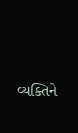વ્યક્તિને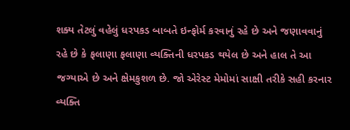શક્ય તેટલું વહેલું ધરપકડ બાબતે ઇન્ફોર્મ કરવાનું રહે છે અને જણાવવાનું રહે છે કે ફલાણા ફલાણા વ્યક્તિની ધરપકડ થયેલ છે અને હાલ તે આ જગ્યાએ છે અને ક્ષેમકુશળ છે. જો એરેસ્ટ મેમોમાં સાક્ષી તરીકે સહી કરનાર વ્યક્તિ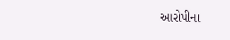આરોપીના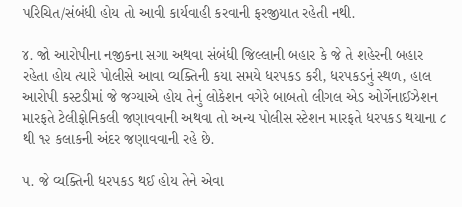પરિચિત/સંબંધી હોય તો આવી કાર્યવાહી કરવાની ફરજીયાત રહેતી નથી.

૪. જો આરોપીના નજીકના સગા અથવા સંબંધી જિલ્લાની બહાર કે જે તે શહેરની બહાર રહેતા હોય ત્યારે પોલીસે આવા વ્યક્તિની કયા સમયે ધરપકડ કરી, ધરપકડનું સ્થળ, હાલ આરોપી કસ્ટડીમાં જે જગ્યાએ હોય તેનું લોકેશન વગેરે બાબતો લીગલ એડ ઓર્ગેનાઈઝેશન મારફતે ટેલીફોનિકલી જણાવવાની અથવા તો અન્ય પોલીસ સ્ટેશન મારફતે ધરપકડ થયાના ૮ થી ૧૨ કલાકની અંદર જણાવવાની રહે છે.

૫. જે વ્યક્તિની ધરપકડ થઈ હોય તેને એવા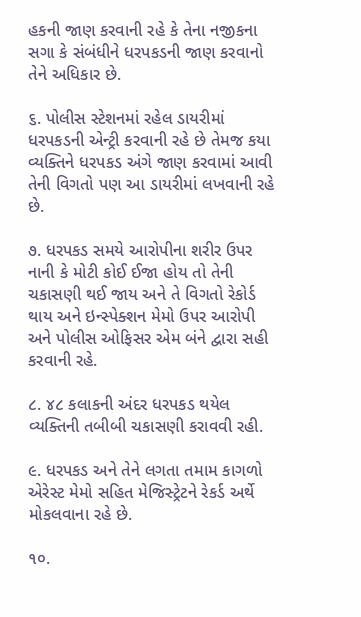હકની જાણ કરવાની રહે કે તેના નજીકના સગા કે સંબંધીને ધરપકડની જાણ કરવાનો તેને અધિકાર છે.

૬. પોલીસ સ્ટેશનમાં રહેલ ડાયરીમાં ધરપકડની એન્ટ્રી કરવાની રહે છે તેમજ કયા વ્યક્તિને ધરપકડ અંગે જાણ કરવામાં આવી તેની વિગતો પણ આ ડાયરીમાં લખવાની રહે છે.

૭. ધરપકડ સમયે આરોપીના શરીર ઉપર નાની કે મોટી કોઈ ઈજા હોય તો તેની ચકાસણી થઈ જાય અને તે વિગતો રેકોર્ડ થાય અને ઇન્સ્પેક્શન મેમો ઉપર આરોપી અને પોલીસ ઓફિસર એમ બંને દ્વારા સહી કરવાની રહે.

૮. ૪૮ કલાકની અંદર ધરપકડ થયેલ વ્યક્તિની તબીબી ચકાસણી કરાવવી રહી.

૯. ધરપકડ અને તેને લગતા તમામ કાગળો એરેસ્ટ મેમો સહિત મેજિસ્ટ્રેટને રેકર્ડ અર્થે મોકલવાના રહે છે.

૧૦.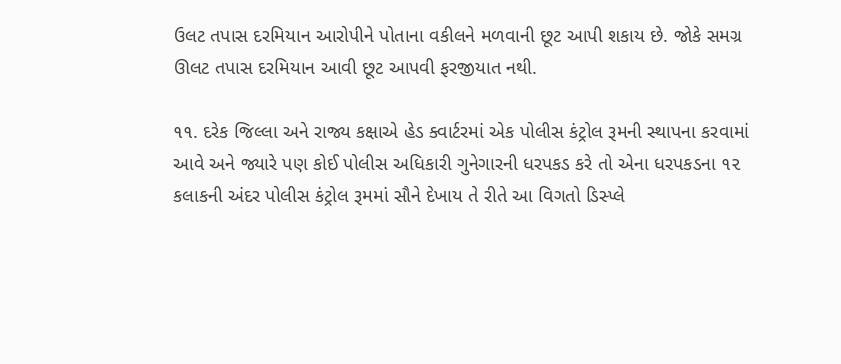ઉલટ તપાસ દરમિયાન આરોપીને પોતાના વકીલને મળવાની છૂટ આપી શકાય છે. જોકે સમગ્ર ઊલટ તપાસ દરમિયાન આવી છૂટ આપવી ફરજીયાત નથી.

૧૧. દરેક જિલ્લા અને રાજ્ય કક્ષાએ હેડ ક્વાર્ટરમાં એક પોલીસ કંટ્રોલ રૂમની સ્થાપના કરવામાં આવે અને જ્યારે પણ કોઈ પોલીસ અધિકારી ગુનેગારની ધરપકડ કરે તો એના ધરપકડના ૧૨ કલાકની અંદર પોલીસ કંટ્રોલ રૂમમાં સૌને દેખાય તે રીતે આ વિગતો ડિસ્પ્લે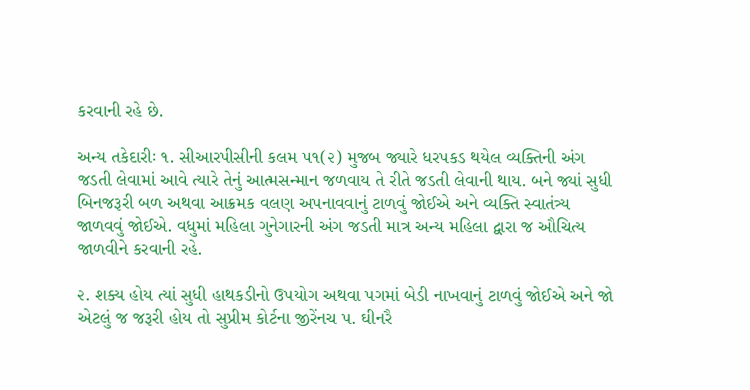કરવાની રહે છે.

અન્ય તકેદારીઃ ૧. સીઆરપીસીની કલમ ૫૧(૨) મુજબ જ્યારે ધરપકડ થયેલ વ્યક્તિની અંગ જડતી લેવામાં આવે ત્યારે તેનું આત્મસન્માન જળવાય તે રીતે જડતી લેવાની થાય. બને જ્યાં સુધી બિનજરૂરી બળ અથવા આક્રમક વલણ અપનાવવાનું ટાળવું જોઈએ અને વ્યક્તિ સ્વાતંત્ર્ય જાળવવું જોઈએ. વધુમાં મહિલા ગુનેગારની અંગ જડતી માત્ર અન્ય મહિલા દ્વારા જ ઔચિત્ય જાળવીને કરવાની રહે.

૨. શક્ય હોય ત્યાં સુધી હાથકડીનો ઉપયોગ અથવા પગમાં બેડી નાખવાનું ટાળવું જોઈએ અને જો એટલું જ જરૂરી હોય તો સુપ્રીમ કોર્ટના જીરેંનચ પ. ઘીનરૈ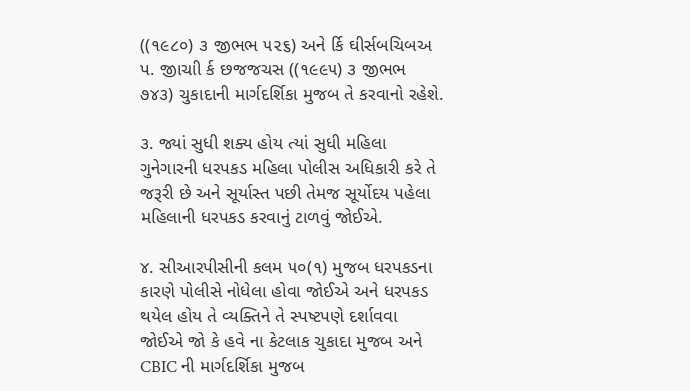((૧૯૮૦) ૩ જીભભ ૫૨૬) અને ર્કિ ઘીર્સબચિબઅ પ. જીાચાી ર્ક છજજચસ ((૧૯૯૫) ૩ જીભભ ૭૪૩) ચુકાદાની માર્ગદર્શિકા મુજબ તે કરવાનો રહેશે.

૩. જ્યાં સુધી શક્ય હોય ત્યાં સુધી મહિલા ગુનેગારની ધરપકડ મહિલા પોલીસ અધિકારી કરે તે જરૂરી છે અને સૂર્યાસ્ત પછી તેમજ સૂર્યોદય પહેલા મહિલાની ધરપકડ કરવાનું ટાળવું જોઈએ.

૪. સીઆરપીસીની કલમ ૫૦(૧) મુજબ ધરપકડના કારણે પોલીસે નોધેલા હોવા જોઈએ અને ધરપકડ થયેલ હોય તે વ્યક્તિને તે સ્પષ્ટપણે દર્શાવવા જોઈએ જો કે હવે ના કેટલાક ચુકાદા મુજબ અને CBIC ની માર્ગદર્શિકા મુજબ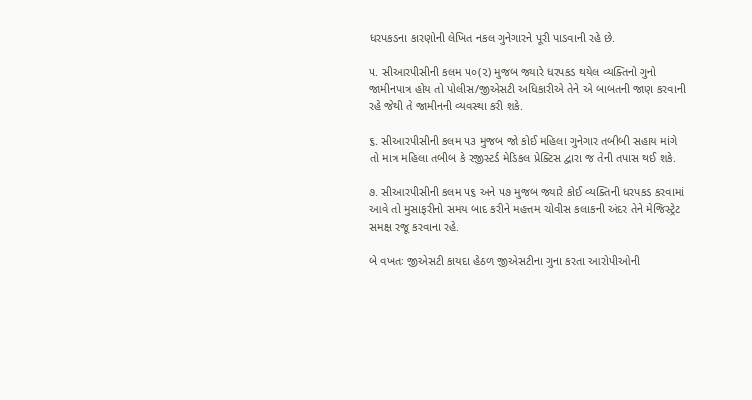ધરપકડના કારણોની લેખિત નકલ ગુનેગારને પૂરી પાડવાની રહે છે.

૫. સીઆરપીસીની કલમ ૫૦(૨) મુજબ જ્યારે ધરપકડ થયેલ વ્યક્તિનો ગુનો જામીનપાત્ર હોય તો પોલીસ/જીએસટી અધિકારીએ તેને એ બાબતની જાણ કરવાની રહે જેથી તે જામીનની વ્યવસ્થા કરી શકે.

૬. સીઆરપીસીની કલમ ૫૩ મુજબ જો કોઈ મહિલા ગુનેગાર તબીબી સહાય માંગે તો માત્ર મહિલા તબીબ કે રજીસ્ટર્ડ મેડિકલ પ્રેક્ટિસ દ્વારા જ તેની તપાસ થઈ શકે.

૭. સીઆરપીસીની કલમ ૫૬ અને ૫૭ મુજબ જ્યારે કોઈ વ્યક્તિની ધરપકડ કરવામાં આવે તો મુસાફરીનો સમય બાદ કરીને મહત્તમ ચોવીસ કલાકની અંદર તેને મેજિસ્ટ્રેટ સમક્ષ રજૂ કરવાના રહે.

બે વખતઃ જીએસટી કાયદા હેઠળ જીએસટીના ગુના કરતા આરોપીઓની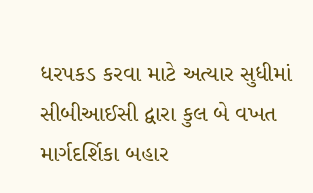ધરપકડ કરવા માટે અત્યાર સુધીમાં સીબીઆઈસી દ્વારા કુલ બે વખત માર્ગદર્શિકા બહાર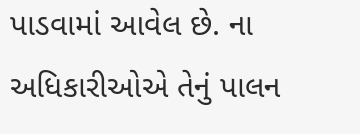પાડવામાં આવેલ છે. ના અધિકારીઓએ તેનું પાલન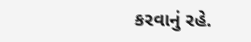કરવાનું રહે.